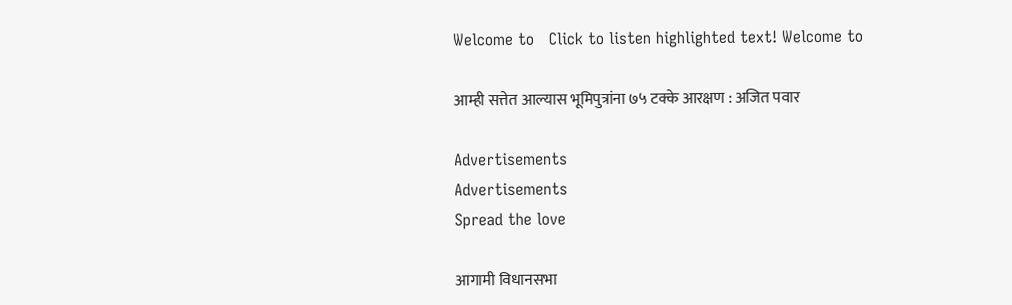Welcome to   Click to listen highlighted text! Welcome to

आम्ही सत्तेत आल्यास भूमिपुत्रांना ७५ टक्के आरक्षण : अजित पवार

Advertisements
Advertisements
Spread the love

आगामी विधानसभा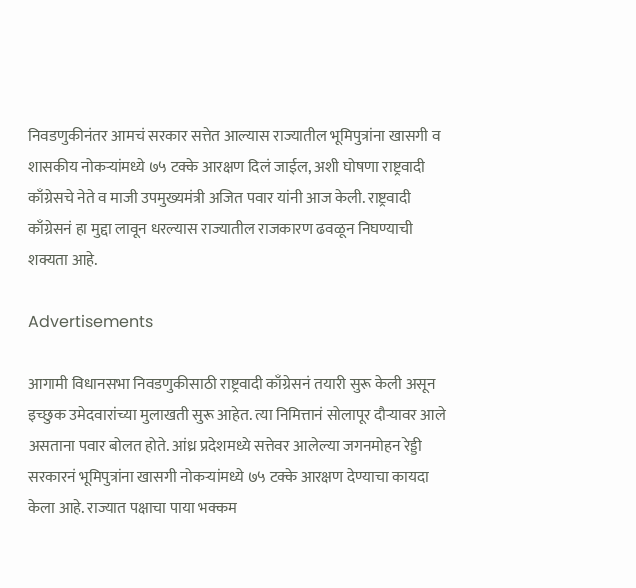निवडणुकीनंतर आमचं सरकार सत्तेत आल्यास राज्यातील भूमिपुत्रांना खासगी व शासकीय नोकऱ्यांमध्ये ७५ टक्के आरक्षण दिलं जाईल, अशी घोषणा राष्ट्रवादी काँग्रेसचे नेते व माजी उपमुख्यमंत्री अजित पवार यांनी आज केली. राष्ट्रवादी काँग्रेसनं हा मुद्दा लावून धरल्यास राज्यातील राजकारण ढवळून निघण्याची शक्यता आहे.

Advertisements

आगामी विधानसभा निवडणुकीसाठी राष्ट्रवादी काँग्रेसनं तयारी सुरू केली असून इच्छुक उमेदवारांच्या मुलाखती सुरू आहेत. त्या निमित्तानं सोलापूर दौऱ्यावर आले असताना पवार बोलत होते. आंध्र प्रदेशमध्ये सत्तेवर आलेल्या जगनमोहन रेड्डी सरकारनं भूमिपुत्रांना खासगी नोकऱ्यांमध्ये ७५ टक्के आरक्षण देण्याचा कायदा केला आहे. राज्यात पक्षाचा पाया भक्कम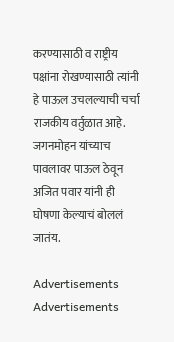करण्यासाठी व राष्ट्रीय पक्षांना रोखण्यासाठी त्यांनी हे पाऊल उचलल्याची चर्चा राजकीय वर्तुळात आहे. जगनमोहन यांच्याच पावलावर पाऊल ठेवून अजित पवार यांनी ही घोषणा केल्याचं बोललं जातंय.

Advertisements
Advertisements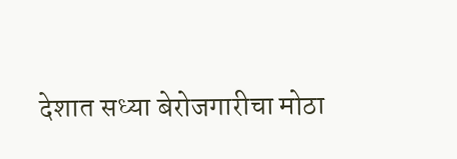देशात सध्या बेरोजगारीचा मोठा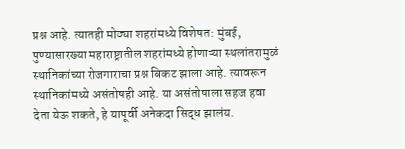प्रश्न आहे. त्यातही मोठ्या शहरांमध्ये विशेषत: मुंबई, पुण्यासारख्या महाराष्ट्रातील शहरांमध्ये होणाऱ्या स्थलांतरामुळं स्थानिकांच्या रोजगाराचा प्रश्न बिकट झाला आहे. त्यावरून स्थानिकांमध्ये असंतोषही आहे. या असंतोषाला सहज हवा देता येऊ शकते, हे यापूर्वी अनेकदा सिद्ध झालंय.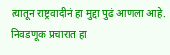त्यातून राष्ट्रवादीनं हा मुद्दा पुढं आणला आहे. निवडणूक प्रचारात हा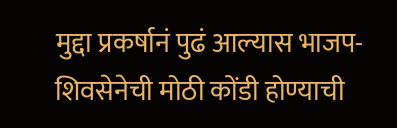मुद्दा प्रकर्षानं पुढं आल्यास भाजप-शिवसेनेची मोठी कोंडी होण्याची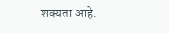शक्यता आहे.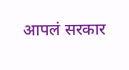आपलं सरकार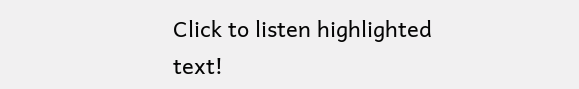Click to listen highlighted text!